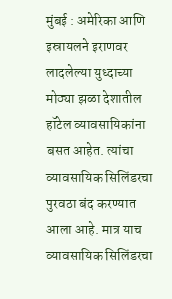मुंबई : अमेरिका आणि इस्रायलने इराणवर लादलेल्या युध्दाच्या मोठ्या झळा देशातील हॉटेल व्यावसायिकांना बसत आहेत. त्यांचा व्यावसायिक सिलिंडरचा पुरवठा बंद करण्यात आला आहे. मात्र याच व्यावसायिक सिलिंडरचा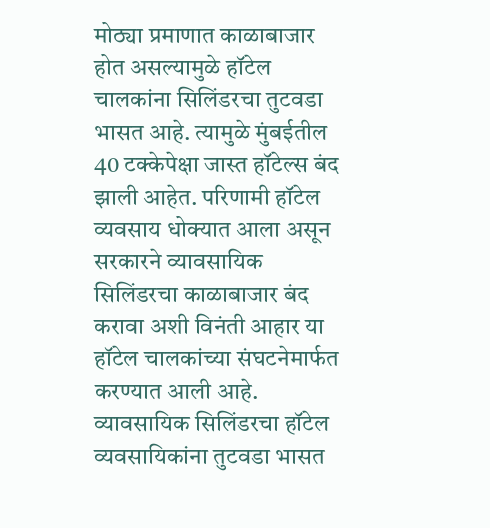मोठ्या प्रमाणात काळाबाजार होत असल्यामुळे हॉटेल चालकांना सिलिंडरचा तुटवडा भासत आहे. त्यामुळे मुंबईतील 40 टक्केपेक्षा जास्त हॉटेल्स बंद झाली आहेत. परिणामी हॉटेल व्यवसाय धोक्यात आला असून सरकारने व्यावसायिक सिलिंडरचा काळाबाजार बंद करावा अशी विनंती आहार या हॉटेल चालकांच्या संघटनेमार्फत करण्यात आली आहे.
व्यावसायिक सिलिंडरचा हॉटेल व्यवसायिकांना तुटवडा भासत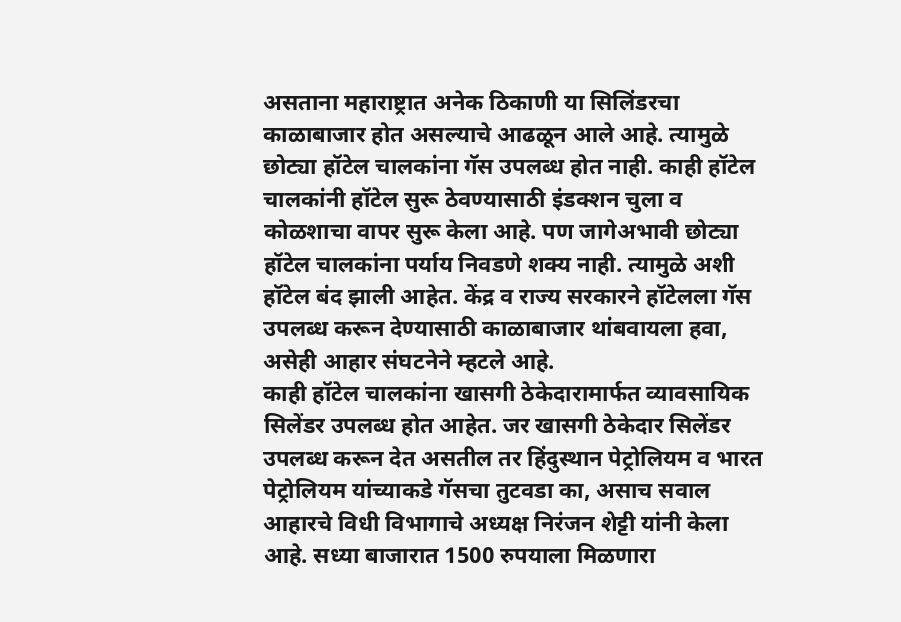असताना महाराष्ट्रात अनेक ठिकाणी या सिलिंडरचा काळाबाजार होत असल्याचे आढळून आले आहे. त्यामुळे छोट्या हॉटेल चालकांना गॅस उपलब्ध होत नाही. काही हॉटेल चालकांनी हॉटेल सुरू ठेवण्यासाठी इंडक्शन चुला व कोळशाचा वापर सुरू केला आहे. पण जागेअभावी छोट्या हॉटेल चालकांना पर्याय निवडणे शक्य नाही. त्यामुळे अशी हॉटेल बंद झाली आहेत. केंद्र व राज्य सरकारने हॉटेलला गॅस उपलब्ध करून देण्यासाठी काळाबाजार थांबवायला हवा, असेही आहार संघटनेने म्हटले आहे.
काही हॉटेल चालकांना खासगी ठेकेदारामार्फत व्यावसायिक सिलेंडर उपलब्ध होत आहेत. जर खासगी ठेकेदार सिलेंडर उपलब्ध करून देत असतील तर हिंदुस्थान पेट्रोलियम व भारत पेट्रोलियम यांच्याकडे गॅसचा तुटवडा का, असाच सवाल आहारचे विधी विभागाचे अध्यक्ष निरंजन शेट्टी यांनी केला आहे. सध्या बाजारात 1500 रुपयाला मिळणारा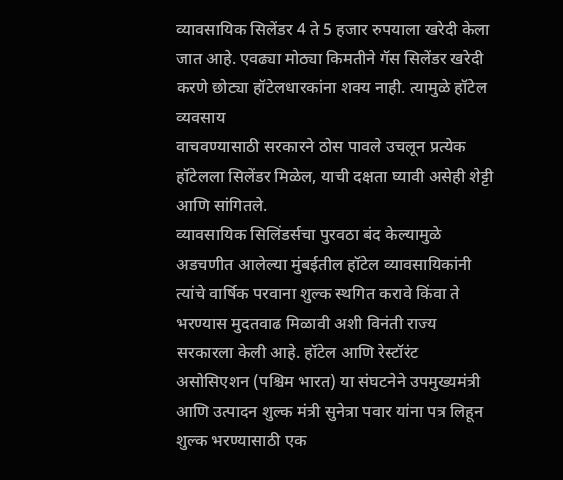व्यावसायिक सिलेंडर 4 ते 5 हजार रुपयाला खरेदी केला जात आहे. एवढ्या मोठ्या किमतीने गॅस सिलेंडर खरेदी करणे छोट्या हॉटेलधारकांना शक्य नाही. त्यामुळे हॉटेल व्यवसाय
वाचवण्यासाठी सरकारने ठोस पावले उचलून प्रत्येक हॉटेलला सिलेंडर मिळेल, याची दक्षता घ्यावी असेही शेट्टी आणि सांगितले.
व्यावसायिक सिलिंडर्सचा पुरवठा बंद केल्यामुळे अडचणीत आलेल्या मुंबईतील हॉटेल व्यावसायिकांनी त्यांचे वार्षिक परवाना शुल्क स्थगित करावे किंवा ते भरण्यास मुदतवाढ मिळावी अशी विनंती राज्य सरकारला केली आहे. हॉटेल आणि रेस्टॉरंट असोसिएशन (पश्चिम भारत) या संघटनेने उपमुख्यमंत्री आणि उत्पादन शुल्क मंत्री सुनेत्रा पवार यांना पत्र लिहून शुल्क भरण्यासाठी एक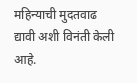महिन्याची मुदतवाढ द्यावी अशी विनंती केली आहे.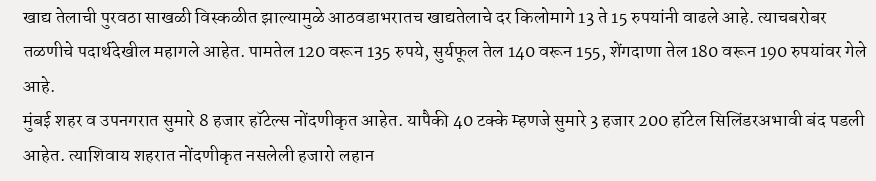खाद्य तेलाची पुरवठा साखळी विस्कळीत झाल्यामुळे आठवडाभरातच खाद्यतेलाचे दर किलोमागे 13 ते 15 रुपयांनी वाढले आहे. त्याचबरोबर तळणीचे पदार्थदेखील महागले आहेत. पामतेल 120 वरून 135 रुपये, सुर्यफूल तेल 140 वरून 155, शेंगदाणा तेल 180 वरून 190 रुपयांवर गेले आहे.
मुंबई शहर व उपनगरात सुमारे 8 हजार हॉटेल्स नोंदणीकृत आहेत. यापैकी 40 टक्के म्हणजे सुमारे 3 हजार 200 हॉटेल सिलिंडरअभावी बंद पडली आहेत. त्याशिवाय शहरात नोंदणीकृत नसलेली हजारो लहान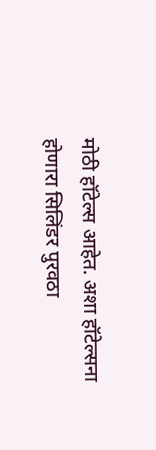मोठी हॉटेल्स आहेत. अशा हॉटेल्सना होणारा सिलिंडर पुरवठा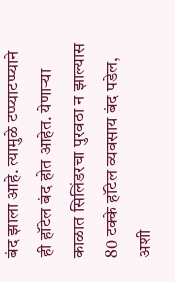बंद झाला आहे. त्यामुळे टप्प्याटप्प्याने ही हॉटेल बंद होत आहेत. येणाऱ्या काळात सिलिंडरचा पुरवठा न झाल्यास 80 टक्के हॉटेल व्यवसाय बंद पडेल, अशी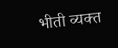भीती व्यक्त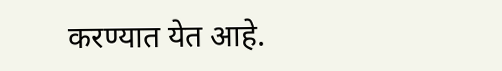करण्यात येत आहे.